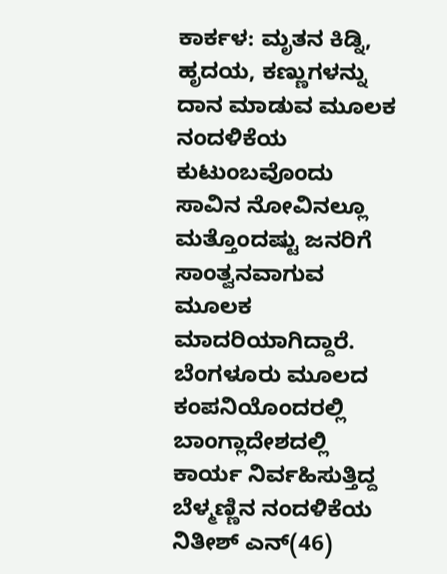ಕಾರ್ಕಳ: ಮೃತನ ಕಿಡ್ನಿ, ಹೃದಯ, ಕಣ್ಣುಗಳನ್ನು ದಾನ ಮಾಡುವ ಮೂಲಕ ನಂದಳಿಕೆಯ ಕುಟುಂಬವೊಂದು ಸಾವಿನ ನೋವಿನಲ್ಲೂ ಮತ್ತೊಂದಷ್ಟು ಜನರಿಗೆ ಸಾಂತ್ವನವಾಗುವ ಮೂಲಕ ಮಾದರಿಯಾಗಿದ್ದಾರೆ.
ಬೆಂಗಳೂರು ಮೂಲದ ಕಂಪನಿಯೊಂದರಲ್ಲಿ ಬಾಂಗ್ಲಾದೇಶದಲ್ಲಿ ಕಾರ್ಯ ನಿರ್ವಹಿಸುತ್ತಿದ್ದ ಬೆಳ್ಮಣ್ಣಿನ ನಂದಳಿಕೆಯ ನಿತೀಶ್ ಎನ್(46)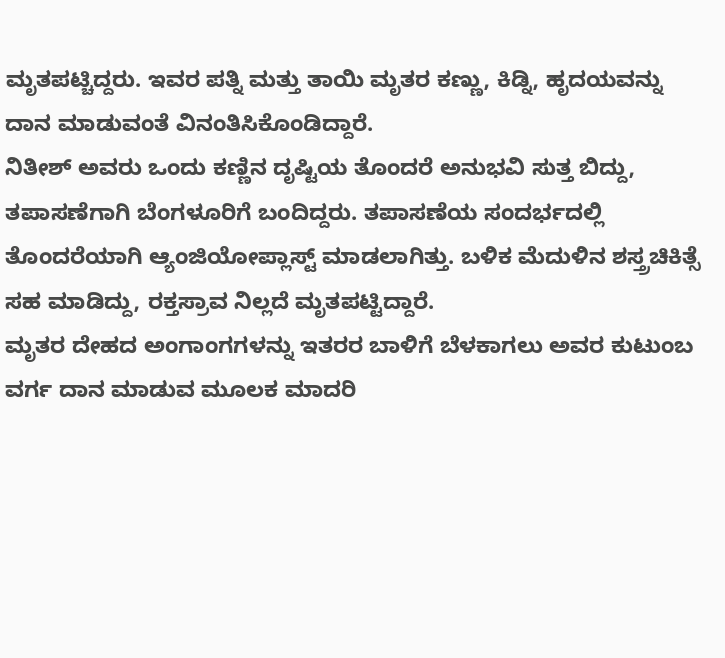ಮೃತಪಟ್ಚಿದ್ದರು. ಇವರ ಪತ್ನಿ ಮತ್ತು ತಾಯಿ ಮೃತರ ಕಣ್ಣು, ಕಿಡ್ನಿ, ಹೃದಯವನ್ನು ದಾನ ಮಾಡುವಂತೆ ವಿನಂತಿಸಿಕೊಂಡಿದ್ದಾರೆ.
ನಿತೀಶ್ ಅವರು ಒಂದು ಕಣ್ಣಿನ ದೃಷ್ಟಿಯ ತೊಂದರೆ ಅನುಭವಿ ಸುತ್ತ ಬಿದ್ದು, ತಪಾಸಣೆಗಾಗಿ ಬೆಂಗಳೂರಿಗೆ ಬಂದಿದ್ದರು. ತಪಾಸಣೆಯ ಸಂದರ್ಭದಲ್ಲಿ ತೊಂದರೆಯಾಗಿ ಆ್ಯಂಜಿಯೋಪ್ಲಾಸ್ಟ್ ಮಾಡಲಾಗಿತ್ತು. ಬಳಿಕ ಮೆದುಳಿನ ಶಸ್ತ್ರಚಿಕಿತ್ಸೆ ಸಹ ಮಾಡಿದ್ದು, ರಕ್ತಸ್ರಾವ ನಿಲ್ಲದೆ ಮೃತಪಟ್ಟಿದ್ದಾರೆ.
ಮೃತರ ದೇಹದ ಅಂಗಾಂಗಗಳನ್ನು ಇತರರ ಬಾಳಿಗೆ ಬೆಳಕಾಗಲು ಅವರ ಕುಟುಂಬ ವರ್ಗ ದಾನ ಮಾಡುವ ಮೂಲಕ ಮಾದರಿ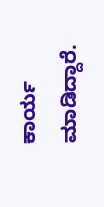ಕಾರ್ಯ ಮಾಡಿದ್ದಾರೆ.